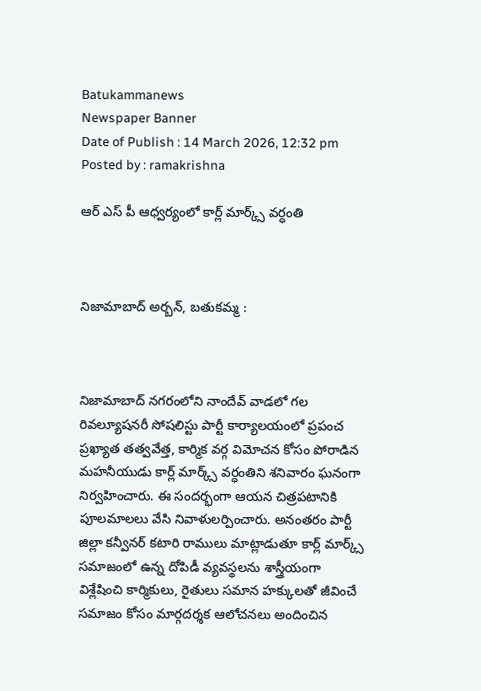Batukammanews
Newspaper Banner
Date of Publish : 14 March 2026, 12:32 pm Posted by : ramakrishna

ఆర్ ఎస్ పీ ఆధ్వర్యంలో కార్ల్ మార్క్స్ వర్ధంతి



నిజామాబాద్ అర్బన్, బతుకమ్మ :



నిజామాబాద్ నగరంలోని నాందేవ్ వాడలో గల రివల్యూషనరీ సోషలిస్టు పార్టీ కార్యాలయంలో ప్రపంచ ప్రఖ్యాత తత్వవేత్త, కార్మిక వర్గ విమోచన కోసం పోరాడిన మహనీయుడు కార్ల్ మార్క్స్ వర్ధంతిని శనివారం ఘనంగా నిర్వహించారు. ఈ సందర్భంగా ఆయన చిత్రపటానికి పూలమాలలు వేసి నివాళులర్పించారు. అనంతరం పార్టీ జిల్లా కన్వీనర్ కటారి రాములు మాట్లాడుతూ కార్ల్ మార్క్స్ సమాజంలో ఉన్న దోపిడీ వ్యవస్థలను శాస్త్రీయంగా విశ్లేషించి కార్మికులు, రైతులు సమాన హక్కులతో జీవించే సమాజం కోసం మార్గదర్శక ఆలోచనలు అందించిన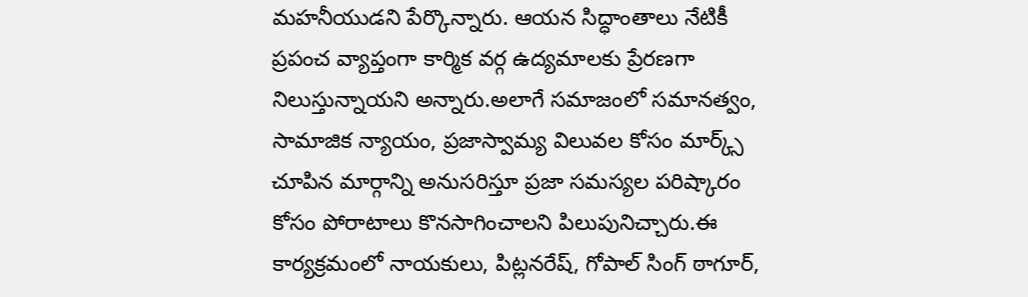మహనీయుడని పేర్కొన్నారు. ఆయన సిద్ధాంతాలు నేటికీ ప్రపంచ వ్యాప్తంగా కార్మిక వర్గ ఉద్యమాలకు ప్రేరణగా నిలుస్తున్నాయని అన్నారు.అలాగే సమాజంలో సమానత్వం, సామాజిక న్యాయం, ప్రజాస్వామ్య విలువల కోసం మార్క్స్ చూపిన మార్గాన్ని అనుసరిస్తూ ప్రజా సమస్యల పరిష్కారం కోసం పోరాటాలు కొనసాగించాలని పిలుపునిచ్చారు.ఈ కార్యక్రమంలో నాయకులు, పిట్లనరేష్, గోపాల్ సింగ్ ఠాగూర్,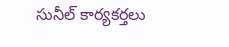సునీల్ కార్యకర్తలు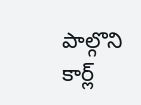పాల్గొని కార్ల్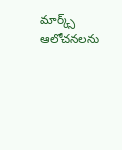మార్క్స్ ఆలోచనలను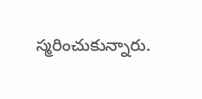స్మరించుకున్నారు.